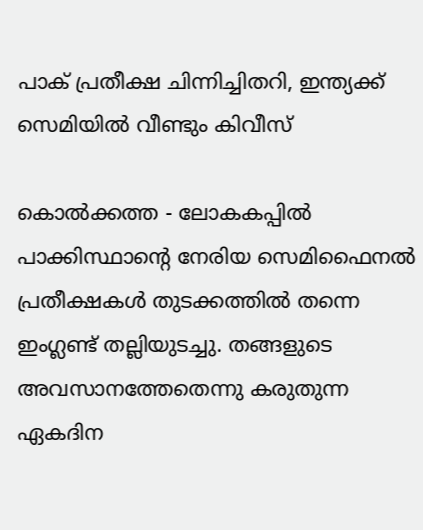പാക് പ്രതീക്ഷ ചിന്നിച്ചിതറി, ഇന്ത്യക്ക് സെമിയില്‍ വീണ്ടും കിവീസ്

കൊല്‍ക്കത്ത - ലോകകപ്പില്‍ പാക്കിസ്ഥാന്റെ നേരിയ സെമിഫൈനല്‍ പ്രതീക്ഷകള്‍ തുടക്കത്തില്‍ തന്നെ ഇംഗ്ലണ്ട് തല്ലിയുടച്ചു. തങ്ങളുടെ അവസാനത്തേതെന്നു കരുതുന്ന ഏകദിന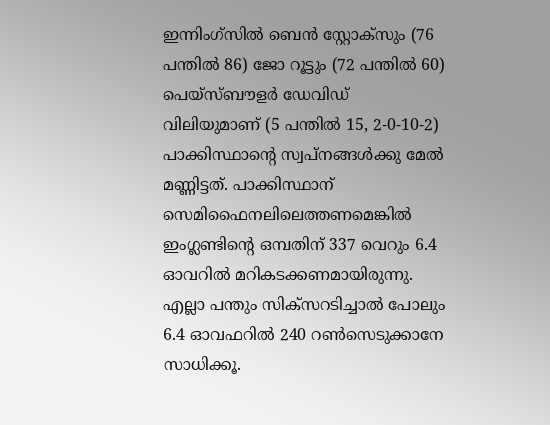ഇന്നിംഗ്‌സില്‍ ബെന്‍ സ്റ്റോക്‌സും (76 പന്തില്‍ 86) ജോ റൂട്ടും (72 പന്തില്‍ 60) പെയ്‌സ്ബൗളര്‍ ഡേവിഡ് വിലിയുമാണ് (5 പന്തില്‍ 15, 2-0-10-2) പാക്കിസ്ഥാന്റെ സ്വപ്‌നങ്ങള്‍ക്കു മേല്‍ മണ്ണിട്ടത്. പാക്കിസ്ഥാന് സെമിഫൈനലിലെത്തണമെങ്കില്‍ ഇംഗ്ലണ്ടിന്റെ ഒമ്പതിന് 337 വെറും 6.4 ഓവറില്‍ മറികടക്കണമായിരുന്നു. എല്ലാ പന്തും സിക്‌സറടിച്ചാല്‍ പോലും 6.4 ഓവഫറില്‍ 240 റണ്‍സെടുക്കാനേ സാധിക്കൂ.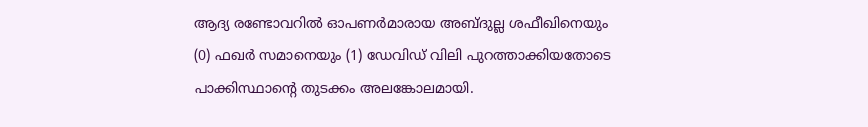ആദ്യ രണ്ടോവറില്‍ ഓപണര്‍മാരായ അബ്ദുല്ല ശഫീഖിനെയും (0) ഫഖര്‍ സമാനെയും (1) ഡേവിഡ് വിലി പുറത്താക്കിയതോടെ പാക്കിസ്ഥാന്റെ തുടക്കം അലങ്കോലമായി.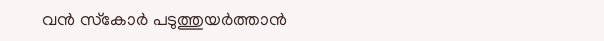വന്‍ സ്‌കോര്‍ പടുത്തുയര്‍ത്താന്‍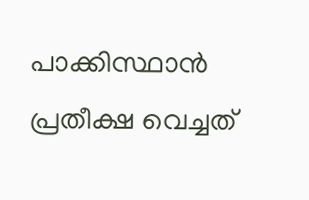പാക്കിസ്ഥാന്‍ പ്രതീക്ഷ വെച്ചത്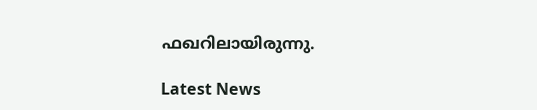ഫഖറിലായിരുന്നു.

Latest News